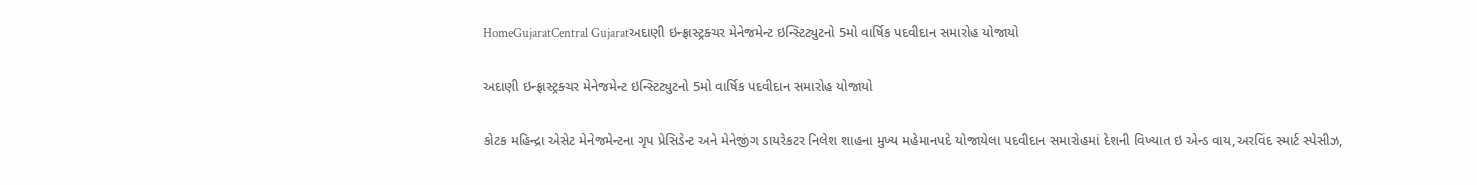HomeGujaratCentral Gujaratઅદાણી ઇન્ફ્રાસ્ટ્રક્ચર મેનેજમેન્ટ ઇન્સ્ટિટ્યુટનો 5મો વાર્ષિક પદવીદાન સમારોહ યોજાયો

અદાણી ઇન્ફ્રાસ્ટ્રક્ચર મેનેજમેન્ટ ઇન્સ્ટિટ્યુટનો 5મો વાર્ષિક પદવીદાન સમારોહ યોજાયો

કોટક મહિન્દ્રા એસેટ મેનેજમેન્ટના ગૃપ પ્રેસિડેન્ટ અને મેનેજીંગ ડાયરેકટર નિલેશ શાહના મુખ્ય મહેમાનપદે યોજાયેલા પદવીદાન સમારોહમાં દેશની વિખ્યાત ઇ એન્ડ વાય,અરવિંદ સ્માર્ટ સ્પેસીઝ,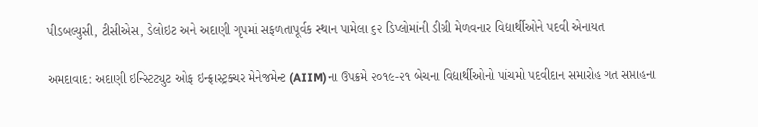પીડબલ્યુસી, ટીસીએસ, ડેલોઇટ અને અદાણી ગૃપમાં સફળતાપૂર્વક સ્થાન પામેલા ૬૨ ડિપ્લોમાંની ડીગ્રી મેળવનાર વિદ્યાર્થીઓને પદવી એનાયત

અમદાવાદ: અદાણી ઇન્સ્ટિટ્યુટ ઓફ ઇન્ફ્રાસ્ટ્રક્ચર મેનેજમેન્ટ (AIIM)ના ઉપક્રમે ૨૦૧૯-૨૧ બેચના વિદ્યાર્થીઓનો પાંચમો પદવીદાન સમારોહ ગત સપ્તાહના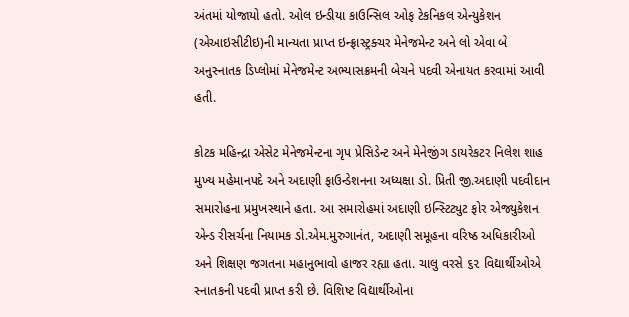અંતમાં યોજાયો હતો. ઓલ ઇન્ડીયા કાઉન્સિલ ઓફ ટેકનિકલ એન્યુકેશન (એઆઇસીટીઇ)ની માન્યતા પ્રાપ્ત ઇન્ફ્રાસ્ટ્રક્ચર મેનેજમેન્ટ અને લો એવા બે અનુસ્નાતક ડિપ્લોમાં મેનેજમેન્ટ અભ્યાસક્રમની બેચને પદવી એનાયત કરવામાં આવી હતી.

કોટક મહિન્દ્રા એસેટ મેનેજમેન્ટના ગૃપ પ્રેસિડેન્ટ અને મેનેજીંગ ડાયરેકટર નિલેશ શાહ મુખ્ય મહેમાનપદે અને અદાણી ફાઉન્ડેશનના અધ્યક્ષા ડો. પ્રિતી જી.અદાણી પદવીદાન સમારોહના પ્રમુખસ્થાને હતા. આ સમારોહમાં અદાણી ઇન્સ્ટિટ્યુટ ફોર એજ્યુકેશન એન્ડ રીસર્ચના નિયામક ડો.એમ.મુરુગાનંત, અદાણી સમૂહના વરિષ્ઠ અધિકારીઓ અને શિક્ષણ જગતના મહાનુભાવો હાજર રહ્યા હતા. ચાલુ વરસે ૬૨ વિદ્યાર્થીઓએ સ્નાતકની પદવી પ્રાપ્ત કરી છે. વિશિષ્ટ વિદ્યાર્થીઓના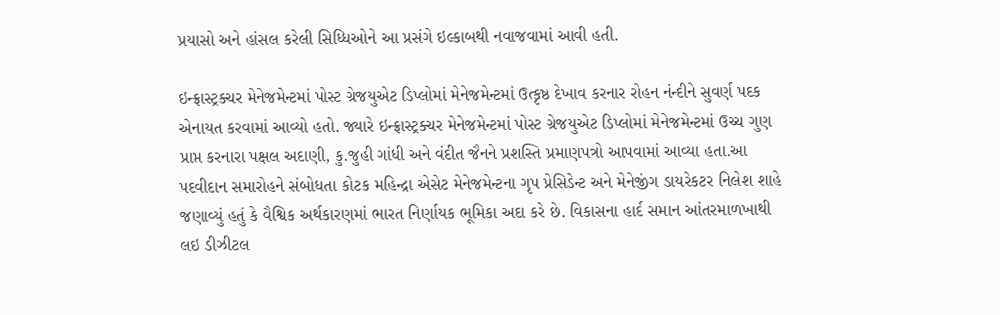પ્રયાસો અને હાંસલ કરેલી સિધ્ધિઓને આ પ્રસંગે ઇલ્કાબથી નવાજવામાં આવી હતી.

ઇન્ફ્રાસ્ટ્રક્ચર મેનેજમેન્ટમાં પોસ્ટ ગ્રેજયુએટ ડિપ્લોમાં મેનેજમેન્ટમાં ઉત્કૃષ્ઠ દેખાવ કરનાર રોહન નંન્દીને સુવર્ણ પદક એનાયત કરવામાં આવ્યો હતો. જ્યારે ઇન્ફ્રાસ્ટ્રક્ચર મેનેજમેન્ટમાં પોસ્ટ ગ્રેજયુએટ ડિપ્લોમાં મેનેજમેન્ટમાં ઉચ્ચ ગુણ પ્રાપ્ત કરનારા પક્ષલ અદાણી, કુ.જુહી ગાંધી અને વંદીત જૈનને પ્રશસ્તિ પ્રમાણપત્રો આપવામાં આવ્યા હતા.આ પદવીદાન સમારોહને સંબોધતા કોટક મહિન્દ્રા એસેટ મેનેજમેન્ટના ગૃપ પ્રેસિડેન્ટ અને મેનેજીંગ ડાયરેકટર નિલેશ શાહે જણાવ્યું હતું કે વૈશ્વિક અર્થકારણમાં ભારત નિર્ણાયક ભૂમિકા અદા કરે છે. વિકાસના હાર્દ સમાન આંતરમાળખાથી લઇ ડીઝીટલ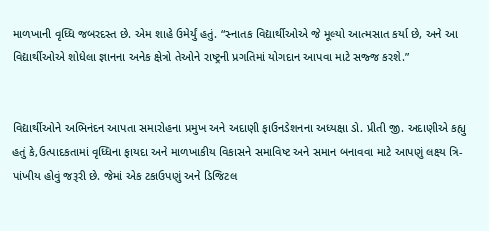માળખાની વૃધ્ધિ જબરદસ્ત છે. એમ શાહે ઉમેર્યું હતું. “સ્નાતક વિદ્યાર્થીઓએ જે મૂલ્યો આત્મસાત કર્યા છે, અને આ વિદ્યાર્થીઓએ શોધેલા જ્ઞાનના અનેક ક્ષેત્રો તેઓને રાષ્ટ્રની પ્રગતિમાં યોગદાન આપવા માટે સજ્જ કરશે.”


વિદ્યાર્થીઓને અભિનંદન આપતા સમારોહના પ્રમુખ અને અદાણી ફાઉનડેશનના અધ્યક્ષા ડો. પ્રીતી જી. અદાણીએ કહ્યુ હતું કે,ઉત્પાદકતામાં વૃધ્ધિના ફાયદા અને માળખાકીય વિકાસને સમાવિષ્ટ અને સમાન બનાવવા માટે આપણું લક્ષ્ય ત્રિ-પાંખીય હોવું જરૂરી છે. જેમાં એક ટકાઉપણું અને ડિજિટલ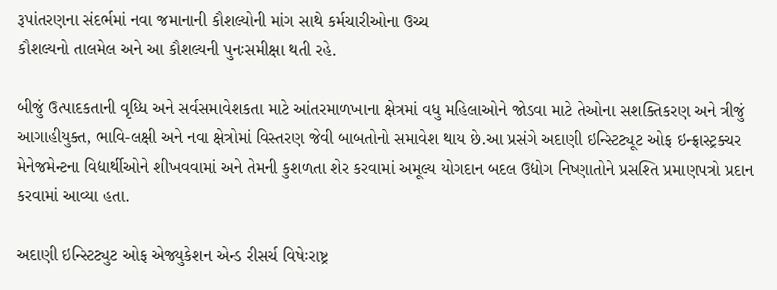રૂપાંતરણના સંદર્ભમાં નવા જમાનાની કૌશલ્યોની માંગ સાથે કર્મચારીઓના ઉચ્ચ
કૌશલ્યનો તાલમેલ અને આ કૌશલ્યની પુનઃસમીક્ષા થતી રહે.

બીજું ઉત્પાદકતાની વૃધ્ધિ અને સર્વસમાવેશકતા માટે આંતરમાળખાના ક્ષેત્રમાં વધુ મહિલાઓને જોડવા માટે તેઓના સશક્તિકરણ અને ત્રીજું આગાહીયુક્ત, ભાવિ-લક્ષી અને નવા ક્ષેત્રોમાં વિસ્તરણ જેવી બાબતોનો સમાવેશ થાય છે.આ પ્રસંગે અદાણી ઇન્સ્ટિટ્યૂટ ઓફ ઇન્ફ્રાસ્ટ્રક્ચર મેનેજમેન્ટના વિદ્યાર્થીઓને શીખવવામાં અને તેમની કુશળતા શેર કરવામાં અમૂલ્ય યોગદાન બદલ ઉદ્યોગ નિષ્ણાતોને પ્રસશ્તિ પ્રમાણપત્રો પ્રદાન કરવામાં આવ્યા હતા.

અદાણી ઇન્સ્ટિટ્યુટ ઓફ એજ્યુકેશન એન્ડ રીસર્ચ વિષેઃરાષ્ટ્ર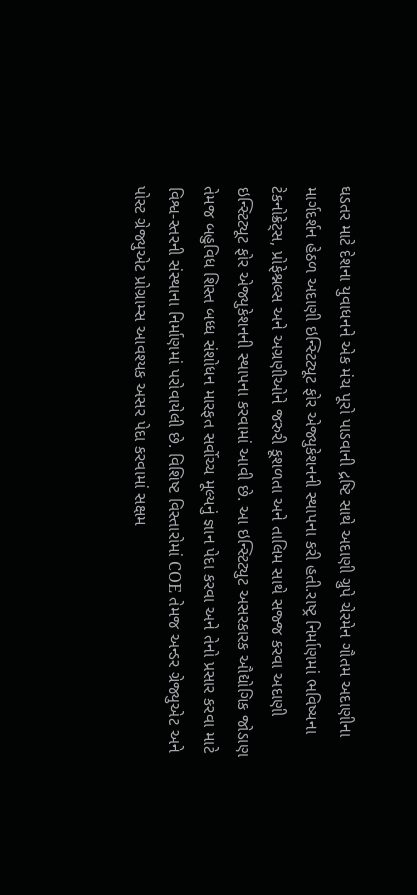ઘડતર માટે દેશના યુવાધનને એક મંચ પૂરો પાડવાની દ્રષ્ટિ સાથે અદાણી ગ્રુપે ચેરમેન ગૌતમ અદાણીના માર્ગદર્શન હેઠળ અદાણી ઇન્સ્ટિટ્યૂટ ફોર એજ્યુકેશનની સ્થાપના કરી હતી.રાષ્ટ્ર નિર્માણમાં ભવિષ્યના ટેકનોક્રેટ્સ, પ્રોફેશ્નલ્સ અને અગ્રણીઓને જરુરી કૂશળતા અને તાલિમ સાથે સજ્જ કરવા અદાણી ઇન્સ્ટિટ્યૂટ ફોર એજ્યુકેશનની સ્થાપના કરવામાં આવી છે. આ ઇન્સ્ટિટ્યુટ અસરકારક ઔદ્યોગિક જોડાણ તેમજ બહુવિધ શિસ્ત બધ્ધ સંશોધન મારફત સર્વોચ્ચ મૂલ્યનું જ્ઞાન પેદા કરવા અને તેનો પ્રસાર કરવા માટે વિશ્વ-સ્તરની સંસ્થાના નિર્માણમાં પરોવાયેલી છે. વિશિષ્ટ વિસ્તારોમાં COE તેમજ અન્ડર ગ્રેજ્યુએટ અને પોસ્ટ ગ્રેજ્યુએટ પ્રોગ્રામ્સ આવશ્યક અસર પેદા કરવામાં સક્ષમ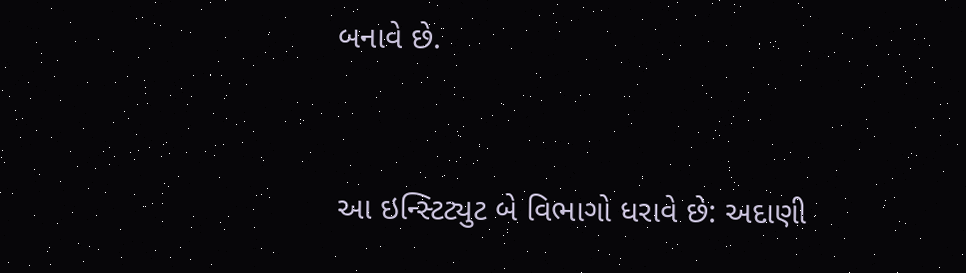બનાવે છે.


આ ઇન્સ્ટિટ્યુટ બે વિભાગો ધરાવે છે: અદાણી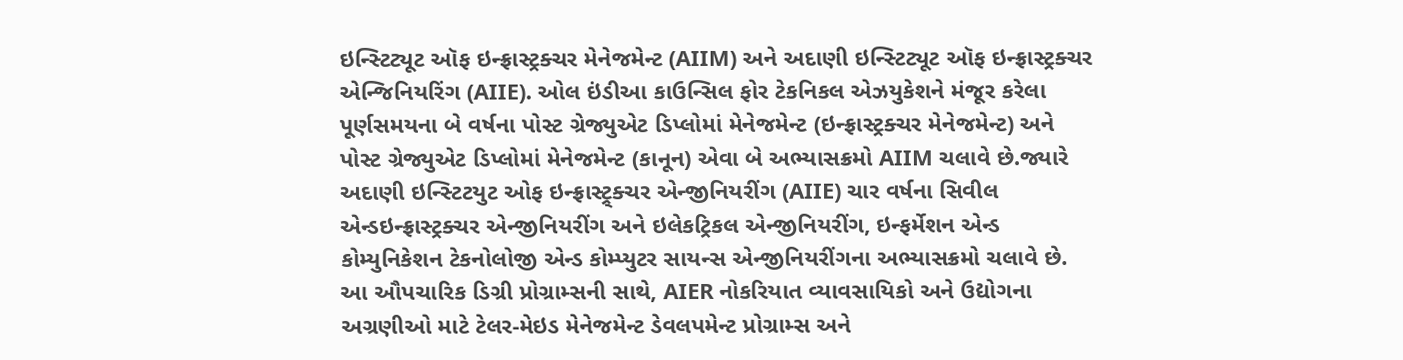ઇન્સ્ટિટ્યૂટ ઑફ ઇન્ફ્રાસ્ટ્રક્ચર મેનેજમેન્ટ (AIIM) અને અદાણી ઇન્સ્ટિટ્યૂટ ઑફ ઇન્ફ્રાસ્ટ્રક્ચર એન્જિનિયરિંગ (AIIE). ઓલ ઇંડીઆ કાઉન્સિલ ફોર ટેકનિકલ એઝયુકેશને મંજૂર કરેલા પૂર્ણસમયના બે વર્ષના પોસ્ટ ગ્રેજ્યુએટ ડિપ્લોમાં મેનેજમેન્ટ (ઇન્ફ્રાસ્ટ્રક્ચર મેનેજમેન્ટ) અને પોસ્ટ ગ્રેજ્યુએટ ડિપ્લોમાં મેનેજમેન્ટ (કાનૂન) એવા બે અભ્યાસક્રમો AIIM ચલાવે છે.જ્યારે અદાણી ઇન્સ્ટિટયુટ ઓફ ઇન્ફ્રાસ્ટ્ર્ક્ચર એન્જીનિયરીંગ (AIIE) ચાર વર્ષના સિવીલ એન્ડઇન્ફ્રાસ્ટ્રક્ચર એન્જીનિયરીંગ અને ઇલેકટ્રિકલ એન્જીનિયરીંગ, ઇન્ફર્મેશન એન્ડ કોમ્યુનિકેશન ટેકનોલોજી એન્ડ કોમ્પ્યુટર સાયન્સ એન્જીનિયરીંગના અભ્યાસક્રમો ચલાવે છે. આ ઔપચારિક ડિગ્રી પ્રોગ્રામ્સની સાથે, AIER નોકરિયાત વ્યાવસાયિકો અને ઉદ્યોગના અગ્રણીઓ માટે ટેલર-મેઇડ મેનેજમેન્ટ ડેવલપમેન્ટ પ્રોગ્રામ્સ અને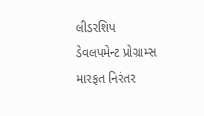લીડરશિપ ડેવલપમેન્ટ પ્રોગ્રામ્સ મારફત નિરંતર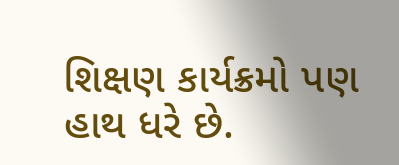શિક્ષણ કાર્યક્રમો પણ હાથ ધરે છે.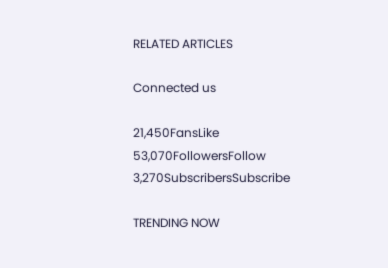RELATED ARTICLES

Connected us

21,450FansLike
53,070FollowersFollow
3,270SubscribersSubscribe

TRENDING NOW